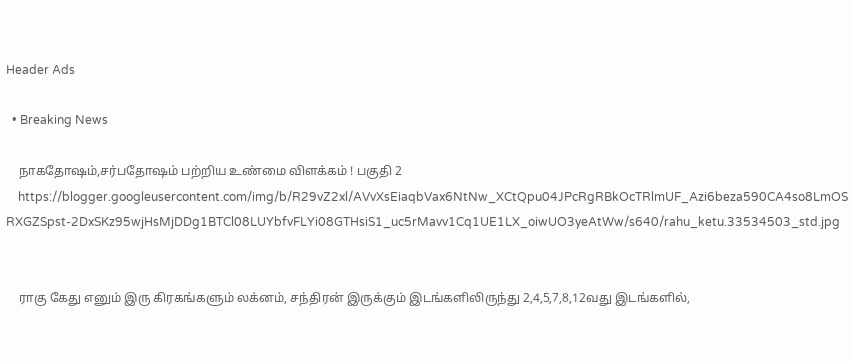Header Ads

  • Breaking News

    நாகதோஷம்,சர்பதோஷம் பற்றிய உண்மை விளக்கம் ! பகுதி 2
    https://blogger.googleusercontent.com/img/b/R29vZ2xl/AVvXsEiaqbVax6NtNw_XCtQpu04JPcRgRBkOcTRlmUF_Azi6beza590CA4so8LmOSRXGZSpst-2DxSKz95wjHsMjDDg1BTCl08LUYbfvFLYi08GTHsiS1_uc5rMavv1Cq1UE1LX_oiwUO3yeAtWw/s640/rahu_ketu.33534503_std.jpg


    ராகு கேது எனும் இரு கிரகங்களும் லக்னம், சந்திரன் இருக்கும் இடங்களிலிருந்து 2,4,5,7,8,12வது இடங்களில்,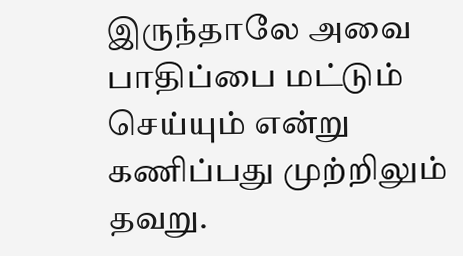இருந்தாலே அவை பாதிப்பை மட்டும் செய்யும் என்று கணிப்பது முற்றிலும் தவறு.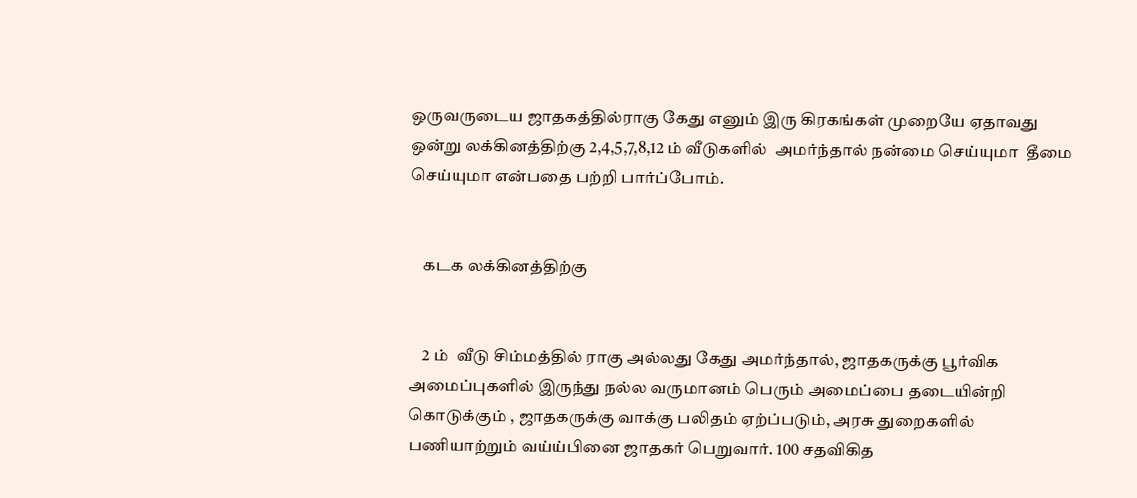ஒருவருடைய ஜாதகத்தில்ராகு கேது எனும் இரு கிரகங்கள் முறையே ஏதாவது ஒன்று லக்கினத்திற்கு 2,4,5,7,8,12 ம் வீடுகளில்  அமர்ந்தால் நன்மை செய்யுமா  தீமை செய்யுமா என்பதை பற்றி பார்ப்போம்.


    கடக லக்கினத்திற்கு


    2 ம்  வீடு சிம்மத்தில் ராகு அல்லது கேது அமர்ந்தால், ஜாதகருக்கு பூர்விக அமைப்புகளில் இருந்து நல்ல வருமானம் பெரும் அமைப்பை தடையின்றி கொடுக்கும் , ஜாதகருக்கு வாக்கு பலிதம் ஏற்ப்படும், அரசு துறைகளில் பணியாற்றும் வய்ய்பினை ஜாதகர் பெறுவார். 100 சதவிகித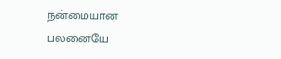நன்மையான பலனையே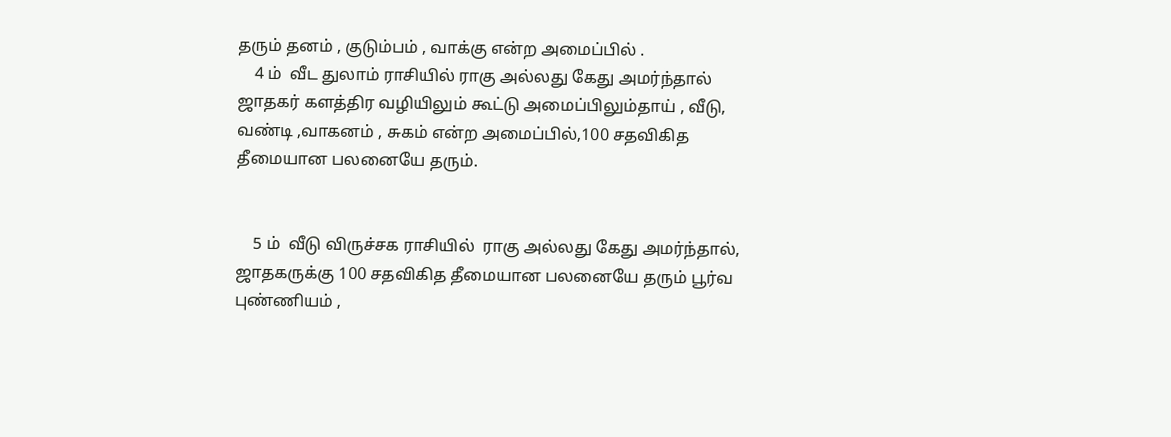தரும் தனம் , குடும்பம் , வாக்கு என்ற அமைப்பில் .
    4 ம்  வீட துலாம் ராசியில் ராகு அல்லது கேது அமர்ந்தால் ஜாதகர் களத்திர வழியிலும் கூட்டு அமைப்பிலும்தாய் , வீடு, வண்டி ,வாகனம் , சுகம் என்ற அமைப்பில்,100 சதவிகித தீமையான பலனையே தரும்.


    5 ம்  வீடு விருச்சக ராசியில்  ராகு அல்லது கேது அமர்ந்தால், ஜாதகருக்கு 100 சதவிகித தீமையான பலனையே தரும் பூர்வ புண்ணியம் ,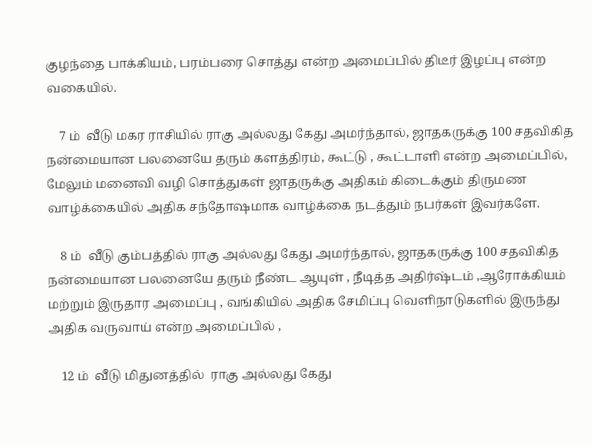குழந்தை பாக்கியம், பரம்பரை சொத்து என்ற அமைப்பில் திடீர் இழப்பு என்ற வகையில்.

    7 ம்  வீடு மகர ராசியில் ராகு அல்லது கேது அமர்ந்தால், ஜாதகருக்கு 100 சதவிகித நன்மையான பலனையே தரும் களத்திரம், கூட்டு , கூட்டாளி என்ற அமைப்பில், மேலும் மனைவி வழி சொத்துகள் ஜாதருக்கு அதிகம் கிடைக்கும் திருமண வாழ்க்கையில் அதிக சந்தோஷமாக வாழ்க்கை நடத்தும் நபர்கள் இவர்களே.

    8 ம்  வீடு கும்பத்தில் ராகு அல்லது கேது அமர்ந்தால், ஜாதகருக்கு 100 சதவிகித நன்மையான பலனையே தரும் நீண்ட ஆயுள் , நீடித்த அதிர்ஷ்டம் ,ஆரோக்கியம் மற்றும் இருதார அமைப்பு , வங்கியில் அதிக சேமிப்பு வெளிநாடுகளில் இருந்து அதிக வருவாய் என்ற அமைப்பில் ,

    12 ம்  வீடு மிதுனத்தில்  ராகு அல்லது கேது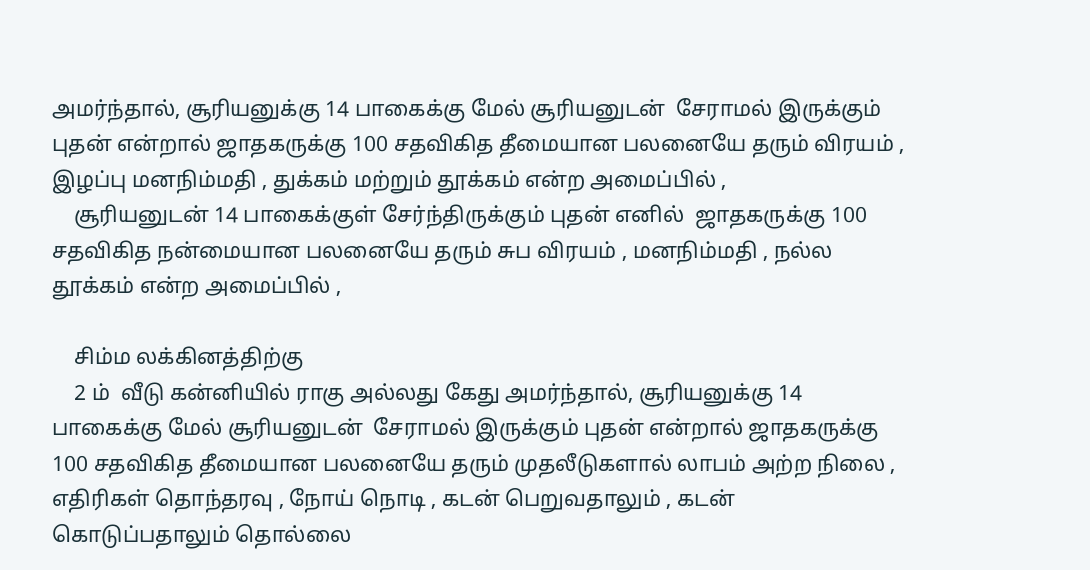அமர்ந்தால், சூரியனுக்கு 14 பாகைக்கு மேல் சூரியனுடன்  சேராமல் இருக்கும் புதன் என்றால் ஜாதகருக்கு 100 சதவிகித தீமையான பலனையே தரும் விரயம் , இழப்பு மனநிம்மதி , துக்கம் மற்றும் தூக்கம் என்ற அமைப்பில் ,
    சூரியனுடன் 14 பாகைக்குள் சேர்ந்திருக்கும் புதன் எனில்  ஜாதகருக்கு 100 சதவிகித நன்மையான பலனையே தரும் சுப விரயம் , மனநிம்மதி , நல்ல தூக்கம் என்ற அமைப்பில் ,

    சிம்ம லக்கினத்திற்கு
    2 ம்  வீடு கன்னியில் ராகு அல்லது கேது அமர்ந்தால், சூரியனுக்கு 14 பாகைக்கு மேல் சூரியனுடன்  சேராமல் இருக்கும் புதன் என்றால் ஜாதகருக்கு 100 சதவிகித தீமையான பலனையே தரும் முதலீடுகளால் லாபம் அற்ற நிலை , எதிரிகள் தொந்தரவு , நோய் நொடி , கடன் பெறுவதாலும் , கடன் கொடுப்பதாலும் தொல்லை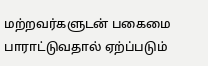மற்றவர்களுடன் பகைமை பாராட்டுவதால் ஏற்ப்படும்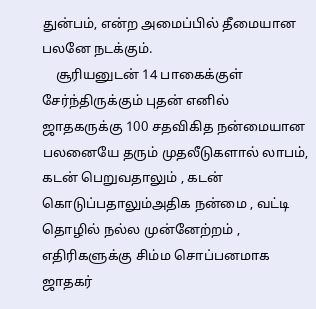துன்பம், என்ற அமைப்பில் தீமையான பலனே நடக்கும்.
    சூரியனுடன் 14 பாகைக்குள் சேர்ந்திருக்கும் புதன் எனில்  ஜாதகருக்கு 100 சதவிகித நன்மையான பலனையே தரும் முதலீடுகளால் லாபம், கடன் பெறுவதாலும் , கடன் கொடுப்பதாலும்அதிக நன்மை , வட்டி தொழில் நல்ல முன்னேற்றம் , எதிரிகளுக்கு சிம்ம சொப்பனமாக ஜாதகர்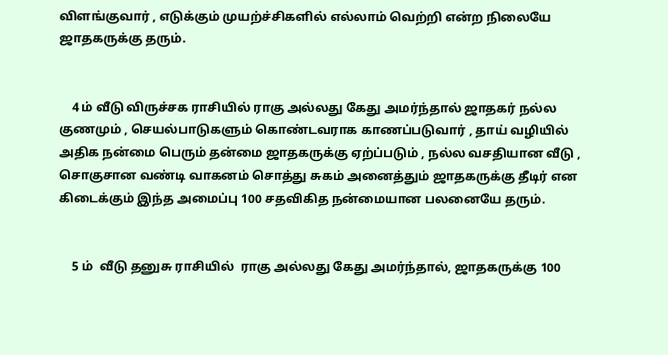விளங்குவார் , எடுக்கும் முயற்ச்சிகளில் எல்லாம் வெற்றி என்ற நிலையே ஜாதகருக்கு தரும்.


    4 ம் வீடு விருச்சக ராசியில் ராகு அல்லது கேது அமர்ந்தால் ஜாதகர் நல்ல குணமும் , செயல்பாடுகளும் கொண்டவராக காணப்படுவார் , தாய் வழியில் அதிக நன்மை பெரும் தன்மை ஜாதகருக்கு ஏற்ப்படும் , நல்ல வசதியான வீடு , சொகுசான வண்டி வாகனம் சொத்து சுகம் அனைத்தும் ஜாதகருக்கு தீடிர் என கிடைக்கும் இந்த அமைப்பு 100 சதவிகித நன்மையான பலனையே தரும்.


    5 ம்  வீடு தனுசு ராசியில்  ராகு அல்லது கேது அமர்ந்தால், ஜாதகருக்கு 100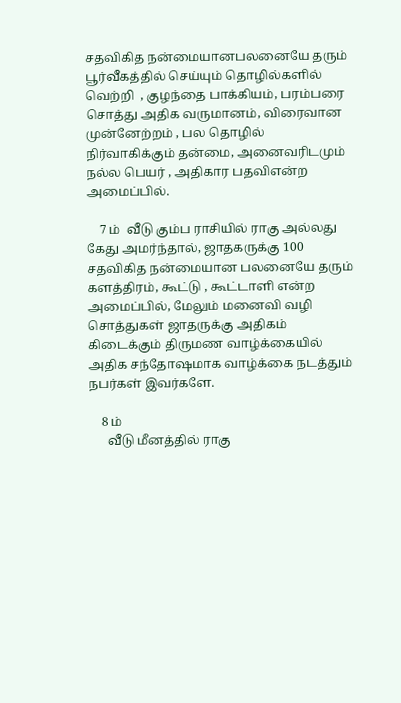சதவிகித நன்மையானபலனையே தரும் பூர்வீகத்தில் செய்யும் தொழில்களில் வெற்றி  , குழந்தை பாக்கியம், பரம்பரை சொத்து அதிக வருமானம், விரைவான முன்னேற்றம் , பல தொழில் நிர்வாகிக்கும் தன்மை, அனைவரிடமும் நல்ல பெயர் , அதிகார பதவிஎன்ற அமைப்பில்.

    7 ம்  வீடு கும்ப ராசியில் ராகு அல்லது கேது அமர்ந்தால், ஜாதகருக்கு 100 சதவிகித நன்மையான பலனையே தரும் களத்திரம், கூட்டு , கூட்டாளி என்ற அமைப்பில், மேலும் மனைவி வழி சொத்துகள் ஜாதருக்கு அதிகம் கிடைக்கும் திருமண வாழ்க்கையில் அதிக சந்தோஷமாக வாழ்க்கை நடத்தும் நபர்கள் இவர்களே.

    8 ம்
      வீடு மீனத்தில் ராகு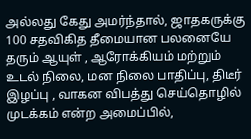அல்லது கேது அமர்ந்தால், ஜாதகருக்கு 100 சதவிகித தீமையான பலனையே தரும் ஆயுள் , ஆரோக்கியம் மற்றும் உடல் நிலை, மன நிலை பாதிப்பு, திடீர் இழப்பு , வாகன விபத்து செய்தொழில் முடக்கம் என்ற அமைப்பில்,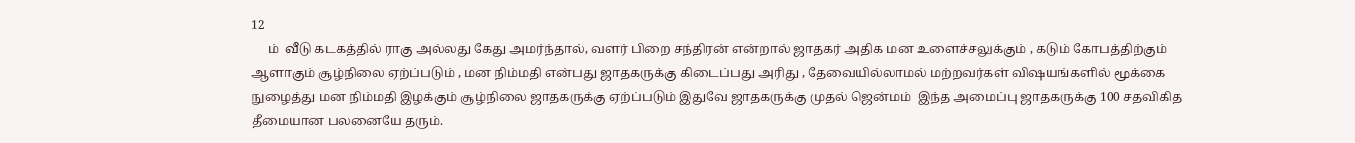12
     ம்  வீடு கடகத்தில் ராகு அல்லது கேது அமர்ந்தால், வளர் பிறை சந்திரன் என்றால் ஜாதகர் அதிக மன உளைச்சலுக்கும் , கடும் கோபத்திற்கும் ஆளாகும் சூழ்நிலை ஏற்ப்படும் , மன நிம்மதி என்பது ஜாதகருக்கு கிடைப்பது அரிது , தேவையில்லாமல் மற்றவர்கள் விஷயங்களில் மூக்கை நுழைத்து மன நிம்மதி இழக்கும் சூழ்நிலை ஜாதகருக்கு ஏற்ப்படும் இதுவே ஜாதகருக்கு முதல் ஜென்மம்  இந்த அமைப்பு ஜாதகருக்கு 100 சதவிகித தீமையான பலனையே தரும்.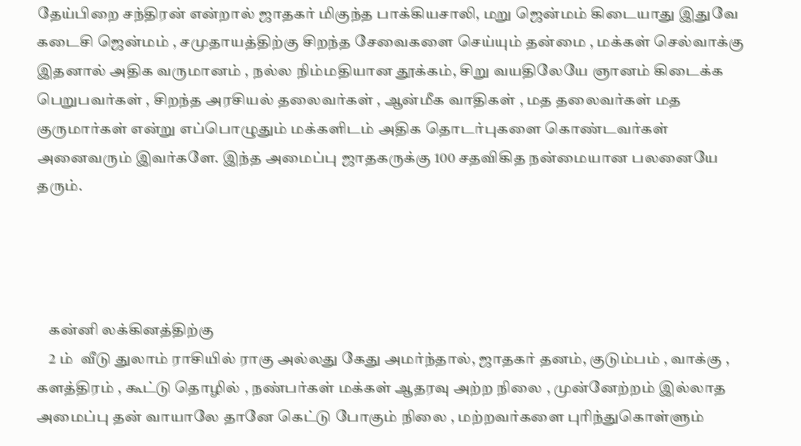தேய்பிறை சந்திரன் என்றால் ஜாதகர் மிகுந்த பாக்கியசாலி, மறு ஜென்மம் கிடையாது இதுவே கடைசி ஜென்மம் , சமுதாயத்திற்கு சிறந்த சேவைகளை செய்யும் தன்மை , மக்கள் செல்வாக்கு இதனால் அதிக வருமானம் , நல்ல நிம்மதியான தூக்கம், சிறு வயதிலேயே ஞானம் கிடைக்க பெறுபவர்கள் , சிறந்த அரசியல் தலைவர்கள் , ஆன்மீக வாதிகள் , மத தலைவர்கள் மத குருமார்கள் என்று எப்பொழுதும் மக்களிடம் அதிக தொடர்புகளை கொண்டவர்கள் அனைவரும் இவர்களே. இந்த அமைப்பு ஜாதகருக்கு 100 சதவிகித நன்மையான பலனையே தரும்.




    கன்னி லக்கினத்திற்கு
    2 ம்  வீடு துலாம் ராசியில் ராகு அல்லது கேது அமர்ந்தால், ஜாதகர் தனம், குடும்பம் , வாக்கு , களத்திரம் , கூட்டு தொழில் , நண்பர்கள் மக்கள் ஆதரவு அற்ற நிலை , முன்னேற்றம் இல்லாத அமைப்பு தன் வாயாலே தானே கெட்டு போகும் நிலை , மற்றவர்களை புரிந்துகொள்ளும்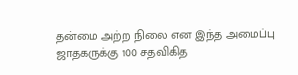தன்மை அற்ற நிலை என இந்த அமைப்பு ஜாதகருக்கு 100 சதவிகித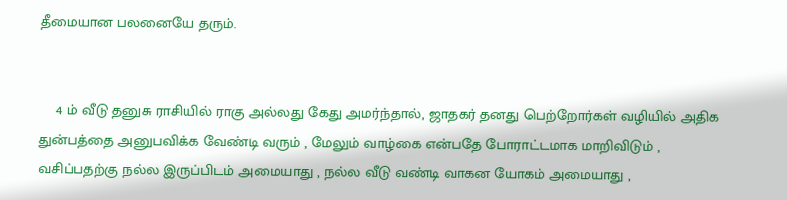தீமையான பலனையே தரும்.


    4 ம் வீடு தனுசு ராசியில் ராகு அல்லது கேது அமர்ந்தால், ஜாதகர் தனது பெற்றோர்கள் வழியில் அதிக துன்பத்தை அனுபவிக்க வேண்டி வரும் , மேலும் வாழ்கை என்பதே போராட்டமாக மாறிவிடும் , வசிப்பதற்கு நல்ல இருப்பிடம் அமையாது , நல்ல வீடு வண்டி வாகன யோகம் அமையாது ,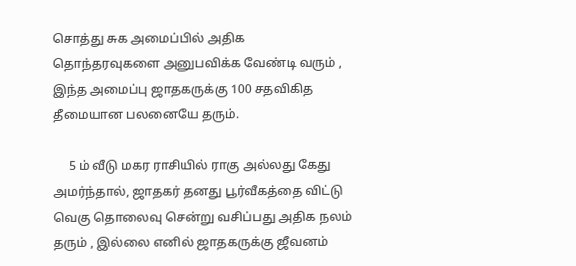சொத்து சுக அமைப்பில் அதிக தொந்தரவுகளை அனுபவிக்க வேண்டி வரும் , இந்த அமைப்பு ஜாதகருக்கு 100 சதவிகித தீமையான பலனையே தரும்.

     5 ம் வீடு மகர ராசியில் ராகு அல்லது கேது அமர்ந்தால், ஜாதகர் தனது பூர்வீகத்தை விட்டு வெகு தொலைவு சென்று வசிப்பது அதிக நலம் தரும் , இல்லை எனில் ஜாதகருக்கு ஜீவனம்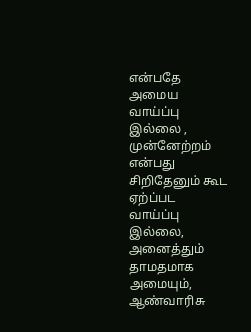என்பதே அமைய வாய்ப்பு இல்லை , முன்னேற்றம் என்பது சிறிதேனும் கூட ஏற்ப்பட வாய்ப்பு இல்லை, அனைத்தும் தாமதமாக அமையும், ஆண்வாரிசு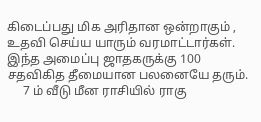கிடைப்பது மிக அரிதான ஒன்றாகும் , உதவி செய்ய யாரும் வரமாட்டார்கள். இந்த அமைப்பு ஜாதகருக்கு 100 சதவிகித தீமையான பலனையே தரும்.
     7 ம் வீடு மீன ராசியில் ராகு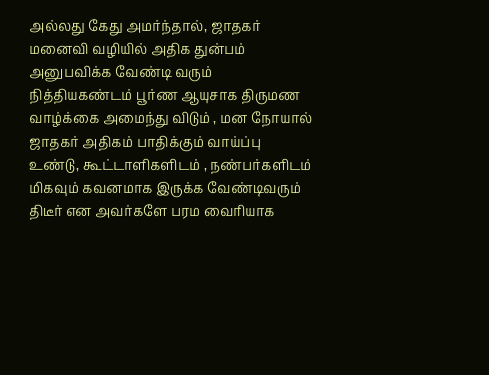அல்லது கேது அமர்ந்தால், ஜாதகர் மனைவி வழியில் அதிக துன்பம் அனுபவிக்க வேண்டி வரும் நித்தியகண்டம் பூர்ண ஆயுசாக திருமண வாழ்க்கை அமைந்து விடும் , மன நோயால் ஜாதகர் அதிகம் பாதிக்கும் வாய்ப்பு உண்டு, கூட்டாளிகளிடம் , நண்பர்களிடம் மிகவும் கவனமாக இருக்க வேண்டிவரும் திடீர் என அவர்களே பரம வைரியாக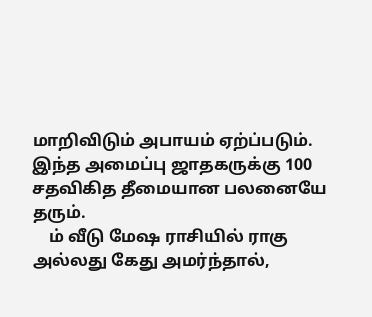மாறிவிடும் அபாயம் ஏற்ப்படும். இந்த அமைப்பு ஜாதகருக்கு 100 சதவிகித தீமையான பலனையே தரும்.
    ம் வீடு மேஷ ராசியில் ராகு அல்லது கேது அமர்ந்தால்,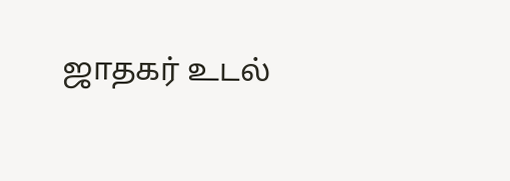ஜாதகர் உடல்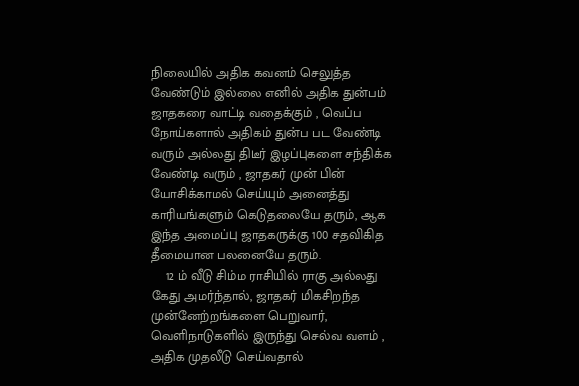நிலையில் அதிக கவனம் செலுத்த வேண்டும் இல்லை எனில் அதிக துன்பம் ஜாதகரை வாட்டி வதைக்கும் , வெப்ப நோய்களால் அதிகம் துன்ப பட வேண்டி வரும் அல்லது திடீர் இழப்புகளை சந்திக்க வேண்டி வரும் , ஜாதகர் முன் பின் யோசிக்காமல் செய்யும் அனைத்து காரியங்களும் கெடுதலையே தரும், ஆக இந்த அமைப்பு ஜாதகருக்கு 100 சதவிகித தீமையான பலனையே தரும்.
    12 ம் வீடு சிம்ம ராசியில் ராகு அல்லது கேது அமர்ந்தால், ஜாதகர் மிகசிறந்த முன்னேற்றங்களை பெறுவார், வெளிநாடுகளில் இருந்து செல்வ வளம் , அதிக முதலீடு செய்வதால்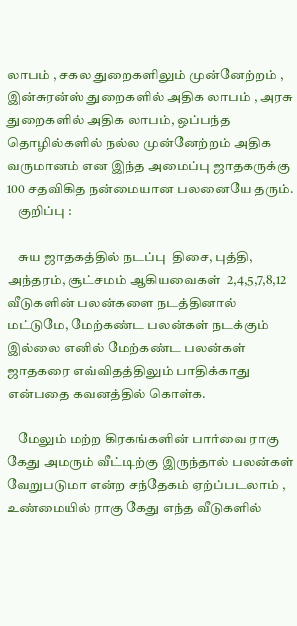லாபம் , சகல துறைகளிலும் முன்னேற்றம் , இன்சுரன்ஸ் துறைகளில் அதிக லாபம் , அரசு துறைகளில் அதிக லாபம், ஒப்பந்த தொழில்களில் நல்ல முன்னேற்றம் அதிக வருமானம் என இந்த அமைப்பு ஜாதகருக்கு 100 சதவிகித நன்மையான பலனையே தரும்.
    குறிப்பு :

    சுய ஜாதகத்தில் நடப்பு  திசை, புத்தி, அந்தரம், சூட்சமம் ஆகியவைகள்  2,4,5,7,8,12 வீடுகளின் பலன்களை நடத்தினால் மட்டுமே, மேற்கண்ட பலன்கள் நடக்கும் இல்லை எனில் மேற்கண்ட பலன்கள் ஜாதகரை எவ்விதத்திலும் பாதிக்காது என்பதை கவனத்தில் கொள்க.

    மேலும் மற்ற கிரகங்களின் பார்வை ராகு கேது அமரும் வீட்டிற்கு இருந்தால் பலன்கள் வேறுபடுமா என்ற சந்தேகம் ஏற்ப்படலாம் , உண்மையில் ராகு கேது எந்த வீடுகளில்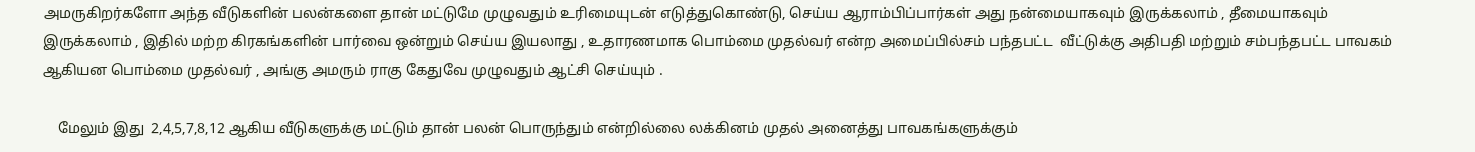அமருகிறர்களோ அந்த வீடுகளின் பலன்களை தான் மட்டுமே முழுவதும் உரிமையுடன் எடுத்துகொண்டு, செய்ய ஆராம்பிப்பார்கள் அது நன்மையாகவும் இருக்கலாம் , தீமையாகவும் இருக்கலாம் , இதில் மற்ற கிரகங்களின் பார்வை ஒன்றும் செய்ய இயலாது , உதாரணமாக பொம்மை முதல்வர் என்ற அமைப்பில்சம் பந்தபட்ட  வீட்டுக்கு அதிபதி மற்றும் சம்பந்தபட்ட பாவகம் ஆகியன பொம்மை முதல்வர் , அங்கு அமரும் ராகு கேதுவே முழுவதும் ஆட்சி செய்யும் .

    மேலும் இது  2,4,5,7,8,12 ஆகிய வீடுகளுக்கு மட்டும் தான் பலன் பொருந்தும் என்றில்லை லக்கினம் முதல் அனைத்து பாவகங்களுக்கும்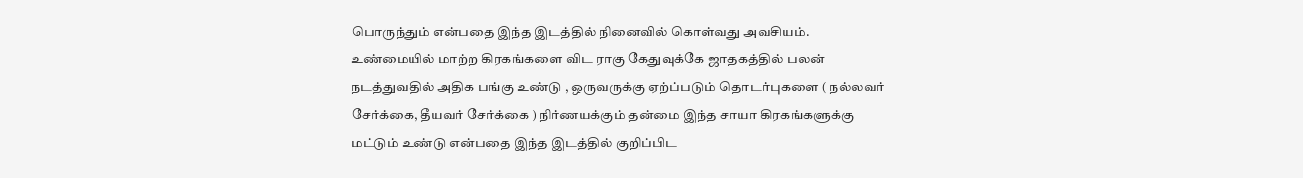பொருந்தும் என்பதை இந்த இடத்தில் நினைவில் கொள்வது அவசியம். உண்மையில் மாற்ற கிரகங்களை விட ராகு கேதுவுக்கே ஜாதகத்தில் பலன் நடத்துவதில் அதிக பங்கு உண்டு , ஒருவருக்கு ஏற்ப்படும் தொடர்புகளை ( நல்லவர் சேர்க்கை, தீயவர் சேர்க்கை ) நிர்ணயக்கும் தன்மை இந்த சாயா கிரகங்களுக்கு மட்டும் உண்டு என்பதை இந்த இடத்தில் குறிப்பிட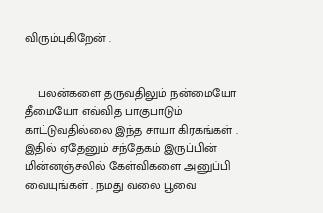விரும்புகிறேன் .


    பலன்களை தருவதிலும் நன்மையோ தீமையோ எவ்வித பாகுபாடும் காட்டுவதில்லை இந்த சாயா கிரகங்கள் . இதில் ஏதேனும் சந்தேகம் இருப்பின் மின்னஞ்சலில் கேள்விகளை அனுப்பி வையுங்கள் . நமது வலை பூவை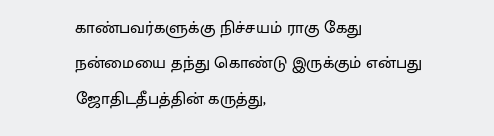காண்பவர்களுக்கு நிச்சயம் ராகு கேது நன்மையை தந்து கொண்டு இருக்கும் என்பது ஜோதிடதீபத்தின் கருத்து,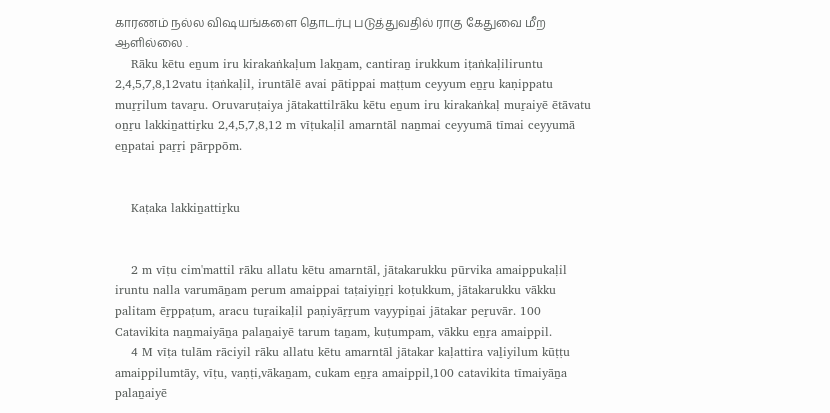காரணம் நல்ல விஷயங்களை தொடர்பு படுத்துவதில் ராகு கேதுவை மீற ஆளில்லை .
    Rāku kētu eṉum iru kirakaṅkaḷum lakṉam, cantiraṉ irukkum iṭaṅkaḷiliruntu 2,4,5,7,8,12vatu iṭaṅkaḷil, iruntālē avai pātippai maṭṭum ceyyum eṉṟu kaṇippatu muṟṟilum tavaṟu. Oruvaruṭaiya jātakattilrāku kētu eṉum iru kirakaṅkaḷ muṟaiyē ētāvatu oṉṟu lakkiṉattiṟku 2,4,5,7,8,12 m vīṭukaḷil amarntāl naṉmai ceyyumā tīmai ceyyumā eṉpatai paṟṟi pārppōm.


    Kaṭaka lakkiṉattiṟku


    2 m vīṭu cim'mattil rāku allatu kētu amarntāl, jātakarukku pūrvika amaippukaḷil iruntu nalla varumāṉam perum amaippai taṭaiyiṉṟi koṭukkum, jātakarukku vākku palitam ēṟppaṭum, aracu tuṟaikaḷil paṇiyāṟṟum vayypiṉai jātakar peṟuvār. 100 Catavikita naṉmaiyāṉa palaṉaiyē tarum taṉam, kuṭumpam, vākku eṉṟa amaippil.
    4 M vīṭa tulām rāciyil rāku allatu kētu amarntāl jātakar kaḷattira vaḻiyilum kūṭṭu amaippilumtāy, vīṭu, vaṇṭi,vākaṉam, cukam eṉṟa amaippil,100 catavikita tīmaiyāṉa palaṉaiyē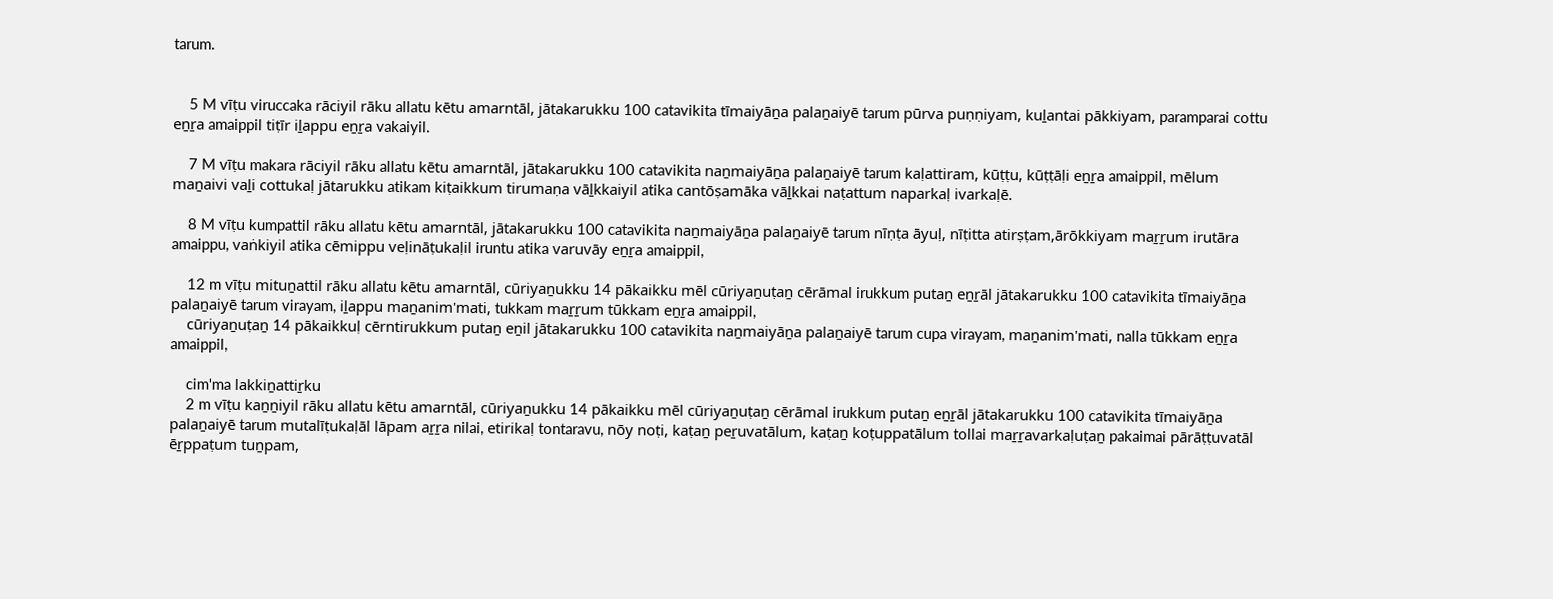tarum.


    5 M vīṭu viruccaka rāciyil rāku allatu kētu amarntāl, jātakarukku 100 catavikita tīmaiyāṉa palaṉaiyē tarum pūrva puṇṇiyam, kuḻantai pākkiyam, paramparai cottu eṉṟa amaippil tiṭīr iḻappu eṉṟa vakaiyil.

    7 M vīṭu makara rāciyil rāku allatu kētu amarntāl, jātakarukku 100 catavikita naṉmaiyāṉa palaṉaiyē tarum kaḷattiram, kūṭṭu, kūṭṭāḷi eṉṟa amaippil, mēlum maṉaivi vaḻi cottukaḷ jātarukku atikam kiṭaikkum tirumaṇa vāḻkkaiyil atika cantōṣamāka vāḻkkai naṭattum naparkaḷ ivarkaḷē.

    8 M vīṭu kumpattil rāku allatu kētu amarntāl, jātakarukku 100 catavikita naṉmaiyāṉa palaṉaiyē tarum nīṇṭa āyuḷ, nīṭitta atirṣṭam,ārōkkiyam maṟṟum irutāra amaippu, vaṅkiyil atika cēmippu veḷināṭukaḷil iruntu atika varuvāy eṉṟa amaippil,

    12 m vīṭu mituṉattil rāku allatu kētu amarntāl, cūriyaṉukku 14 pākaikku mēl cūriyaṉuṭaṉ cērāmal irukkum putaṉ eṉṟāl jātakarukku 100 catavikita tīmaiyāṉa palaṉaiyē tarum virayam, iḻappu maṉanim'mati, tukkam maṟṟum tūkkam eṉṟa amaippil,
    cūriyaṉuṭaṉ 14 pākaikkuḷ cērntirukkum putaṉ eṉil jātakarukku 100 catavikita naṉmaiyāṉa palaṉaiyē tarum cupa virayam, maṉanim'mati, nalla tūkkam eṉṟa amaippil,

    cim'ma lakkiṉattiṟku
    2 m vīṭu kaṉṉiyil rāku allatu kētu amarntāl, cūriyaṉukku 14 pākaikku mēl cūriyaṉuṭaṉ cērāmal irukkum putaṉ eṉṟāl jātakarukku 100 catavikita tīmaiyāṉa palaṉaiyē tarum mutalīṭukaḷāl lāpam aṟṟa nilai, etirikaḷ tontaravu, nōy noṭi, kaṭaṉ peṟuvatālum, kaṭaṉ koṭuppatālum tollai maṟṟavarkaḷuṭaṉ pakaimai pārāṭṭuvatāl ēṟppaṭum tuṉpam,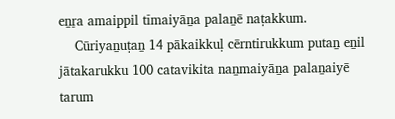eṉṟa amaippil tīmaiyāṉa palaṉē naṭakkum.
    Cūriyaṉuṭaṉ 14 pākaikkuḷ cērntirukkum putaṉ eṉil jātakarukku 100 catavikita naṉmaiyāṉa palaṉaiyē tarum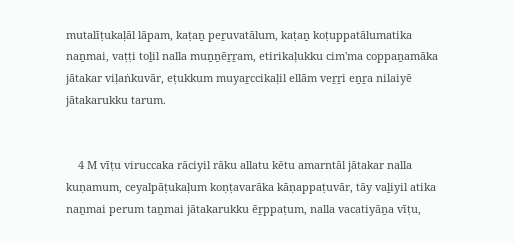mutalīṭukaḷāl lāpam, kaṭaṉ peṟuvatālum, kaṭaṉ koṭuppatālumatika naṉmai, vaṭṭi toḻil nalla muṉṉēṟṟam, etirikaḷukku cim'ma coppaṉamāka jātakar viḷaṅkuvār, eṭukkum muyaṟccikaḷil ellām veṟṟi eṉṟa nilaiyē jātakarukku tarum.


    4 M vīṭu viruccaka rāciyil rāku allatu kētu amarntāl jātakar nalla kuṇamum, ceyalpāṭukaḷum koṇṭavarāka kāṇappaṭuvār, tāy vaḻiyil atika naṉmai perum taṉmai jātakarukku ēṟppaṭum, nalla vacatiyāṉa vīṭu,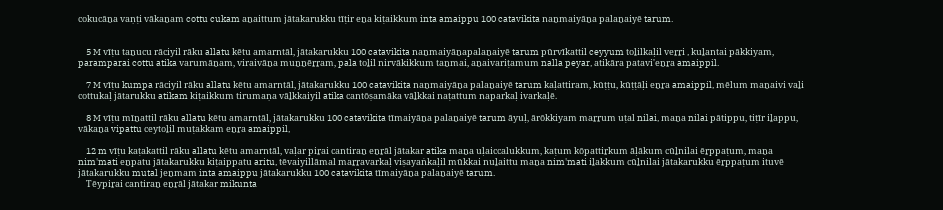cokucāṉa vaṇṭi vākaṉam cottu cukam aṉaittum jātakarukku tīṭir eṉa kiṭaikkum inta amaippu 100 catavikita naṉmaiyāṉa palaṉaiyē tarum.


    5 M vīṭu taṉucu rāciyil rāku allatu kētu amarntāl, jātakarukku 100 catavikita naṉmaiyāṉapalaṉaiyē tarum pūrvīkattil ceyyum toḻilkaḷil veṟṟi , kuḻantai pākkiyam, paramparai cottu atika varumāṉam, viraivāṉa muṉṉēṟṟam, pala toḻil nirvākikkum taṉmai, aṉaivariṭamum nalla peyar, atikāra patavi'eṉṟa amaippil.

    7 M vīṭu kumpa rāciyil rāku allatu kētu amarntāl, jātakarukku 100 catavikita naṉmaiyāṉa palaṉaiyē tarum kaḷattiram, kūṭṭu, kūṭṭāḷi eṉṟa amaippil, mēlum maṉaivi vaḻi cottukaḷ jātarukku atikam kiṭaikkum tirumaṇa vāḻkkaiyil atika cantōṣamāka vāḻkkai naṭattum naparkaḷ ivarkaḷē.

    8 M vīṭu mīṉattil rāku allatu kētu amarntāl, jātakarukku 100 catavikita tīmaiyāṉa palaṉaiyē tarum āyuḷ, ārōkkiyam maṟṟum uṭal nilai, maṉa nilai pātippu, tiṭīr iḻappu, vākaṉa vipattu ceytoḻil muṭakkam eṉṟa amaippil,

    12 m vīṭu kaṭakattil rāku allatu kētu amarntāl, vaḷar piṟai cantiraṉ eṉṟāl jātakar atika maṉa uḷaiccalukkum, kaṭum kōpattiṟkum āḷākum cūḻnilai ēṟppaṭum, maṉa nim'mati eṉpatu jātakarukku kiṭaippatu aritu, tēvaiyillāmal maṟṟavarkaḷ viṣayaṅkaḷil mūkkai nuḻaittu maṉa nim'mati iḻakkum cūḻnilai jātakarukku ēṟppaṭum ituvē jātakarukku mutal jeṉmam inta amaippu jātakarukku 100 catavikita tīmaiyāṉa palaṉaiyē tarum.
    Tēypiṟai cantiraṉ eṉṟāl jātakar mikunta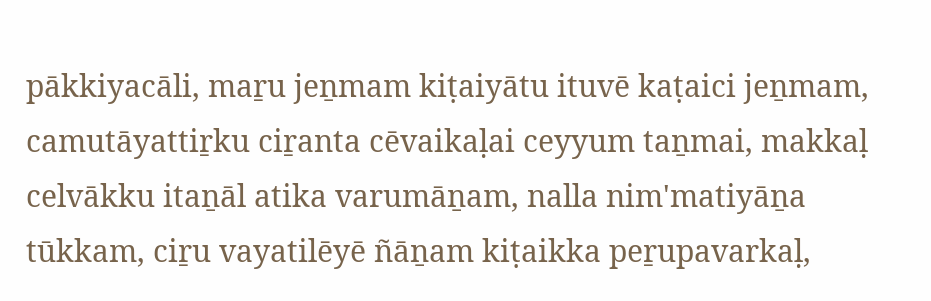pākkiyacāli, maṟu jeṉmam kiṭaiyātu ituvē kaṭaici jeṉmam, camutāyattiṟku ciṟanta cēvaikaḷai ceyyum taṉmai, makkaḷ celvākku itaṉāl atika varumāṉam, nalla nim'matiyāṉa tūkkam, ciṟu vayatilēyē ñāṉam kiṭaikka peṟupavarkaḷ,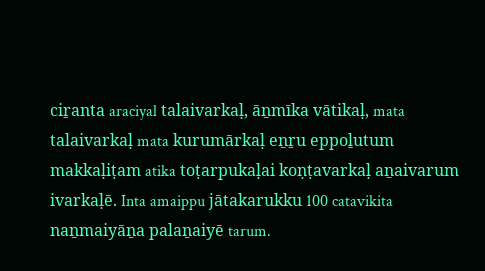ciṟanta araciyal talaivarkaḷ, āṉmīka vātikaḷ, mata talaivarkaḷ mata kurumārkaḷ eṉṟu eppoḻutum makkaḷiṭam atika toṭarpukaḷai koṇṭavarkaḷ aṉaivarum ivarkaḷē. Inta amaippu jātakarukku 100 catavikita naṉmaiyāṉa palaṉaiyē tarum.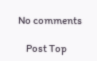No comments

    Post Top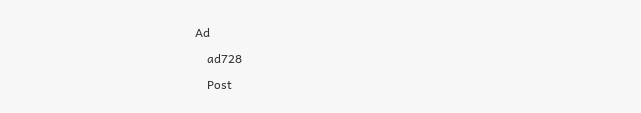Ad

    ad728

    Post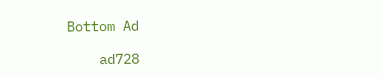Bottom Ad

    ad728